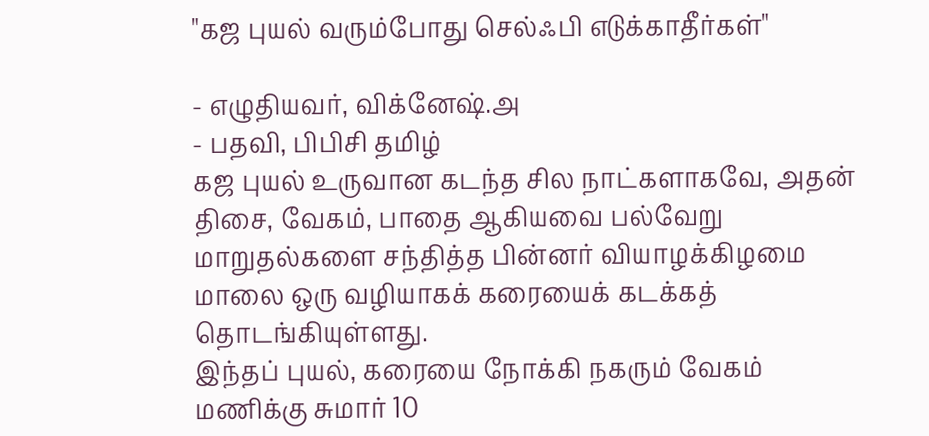"கஜ புயல் வரும்போது செல்ஃபி எடுக்காதீர்கள்"

- எழுதியவர், விக்னேஷ்.அ
- பதவி, பிபிசி தமிழ்
கஜ புயல் உருவான கடந்த சில நாட்களாகவே, அதன் திசை, வேகம், பாதை ஆகியவை பல்வேறு மாறுதல்களை சந்தித்த பின்னர் வியாழக்கிழமை மாலை ஒரு வழியாகக் கரையைக் கடக்கத் தொடங்கியுள்ளது.
இந்தப் புயல், கரையை நோக்கி நகரும் வேகம் மணிக்கு சுமார் 10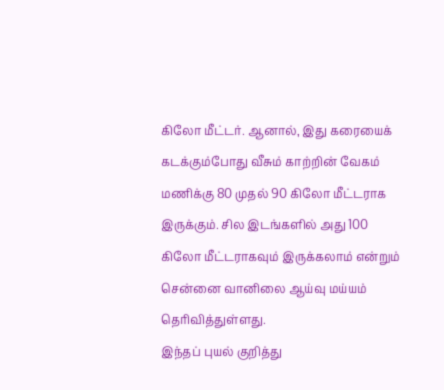கிலோ மீட்டர். ஆனால், இது கரையைக் கடக்கும்போது வீசும் காற்றின் வேகம் மணிக்கு 80 முதல் 90 கிலோ மீட்டராக இருக்கும். சில இடங்களில் அது 100 கிலோ மீட்டராகவும் இருக்கலாம் என்றும் சென்னை வானிலை ஆய்வு மய்யம் தெரிவித்துள்ளது.
இந்தப் புயல் குறித்து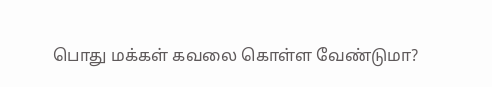பொது மக்கள் கவலை கொள்ள வேண்டுமா?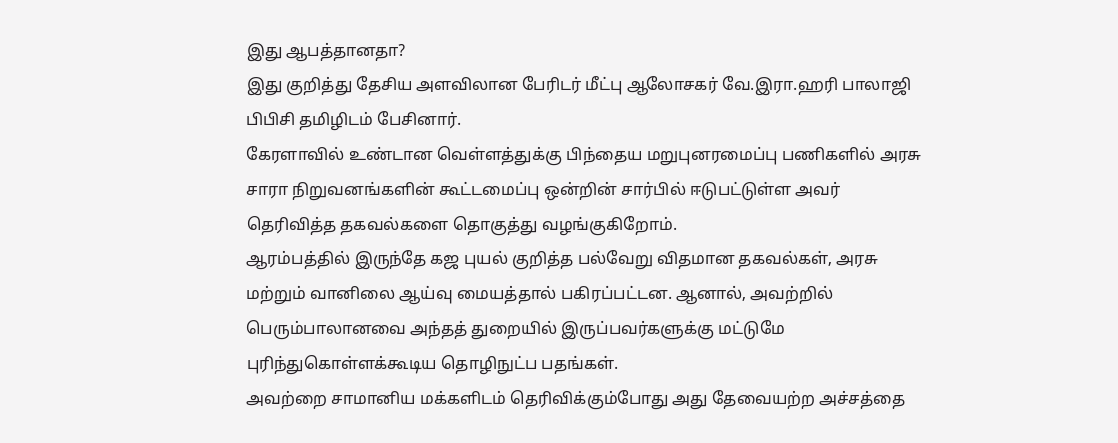இது ஆபத்தானதா?
இது குறித்து தேசிய அளவிலான பேரிடர் மீட்பு ஆலோசகர் வே.இரா.ஹரி பாலாஜி பிபிசி தமிழிடம் பேசினார்.
கேரளாவில் உண்டான வெள்ளத்துக்கு பிந்தைய மறுபுனரமைப்பு பணிகளில் அரசு சாரா நிறுவனங்களின் கூட்டமைப்பு ஒன்றின் சார்பில் ஈடுபட்டுள்ள அவர் தெரிவித்த தகவல்களை தொகுத்து வழங்குகிறோம்.
ஆரம்பத்தில் இருந்தே கஜ புயல் குறித்த பல்வேறு விதமான தகவல்கள், அரசு மற்றும் வானிலை ஆய்வு மையத்தால் பகிரப்பட்டன. ஆனால், அவற்றில் பெரும்பாலானவை அந்தத் துறையில் இருப்பவர்களுக்கு மட்டுமே புரிந்துகொள்ளக்கூடிய தொழிநுட்ப பதங்கள்.
அவற்றை சாமானிய மக்களிடம் தெரிவிக்கும்போது அது தேவையற்ற அச்சத்தை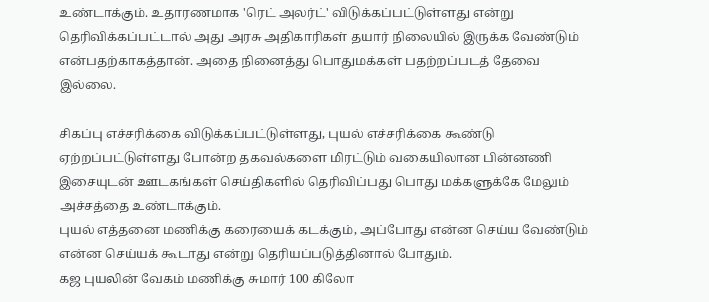உண்டாக்கும். உதாரணமாக 'ரெட் அலர்ட்' விடுக்கப்பட்டுள்ளது என்று தெரிவிக்கப்பட்டால் அது அரசு அதிகாரிகள் தயார் நிலையில் இருக்க வேண்டும் என்பதற்காகத்தான். அதை நினைத்து பொதுமக்கள் பதற்றப்படத் தேவை இல்லை.

சிகப்பு எச்சரிக்கை விடுக்கப்பட்டுள்ளது, புயல் எச்சரிக்கை கூண்டு ஏற்றப்பட்டுள்ளது போன்ற தகவல்களை மிரட்டும் வகையிலான பின்னணி இசையுடன் ஊடகங்கள் செய்திகளில் தெரிவிப்பது பொது மக்களுக்கே மேலும் அச்சத்தை உண்டாக்கும்.
புயல் எத்தனை மணிக்கு கரையைக் கடக்கும், அப்போது என்ன செய்ய வேண்டும் என்ன செய்யக் கூடாது என்று தெரியப்படுத்தினால் போதும்.
கஜ புயலின் வேகம் மணிக்கு சுமார் 100 கிலோ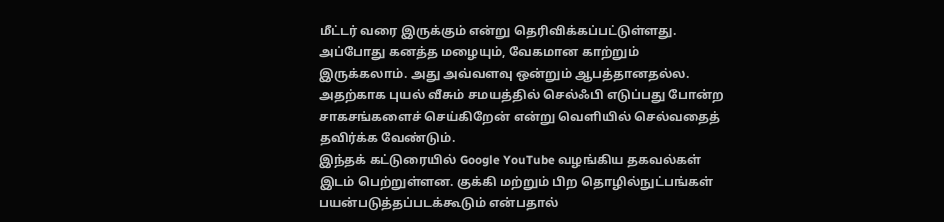மீட்டர் வரை இருக்கும் என்று தெரிவிக்கப்பட்டுள்ளது. அப்போது கனத்த மழையும், வேகமான காற்றும் இருக்கலாம். அது அவ்வளவு ஒன்றும் ஆபத்தானதல்ல.
அதற்காக புயல் வீசும் சமயத்தில் செல்ஃபி எடுப்பது போன்ற சாகசங்களைச் செய்கிறேன் என்று வெளியில் செல்வதைத் தவிர்க்க வேண்டும்.
இந்தக் கட்டுரையில் Google YouTube வழங்கிய தகவல்கள் இடம் பெற்றுள்ளன. குக்கி மற்றும் பிற தொழில்நுட்பங்கள் பயன்படுத்தப்படக்கூடும் என்பதால்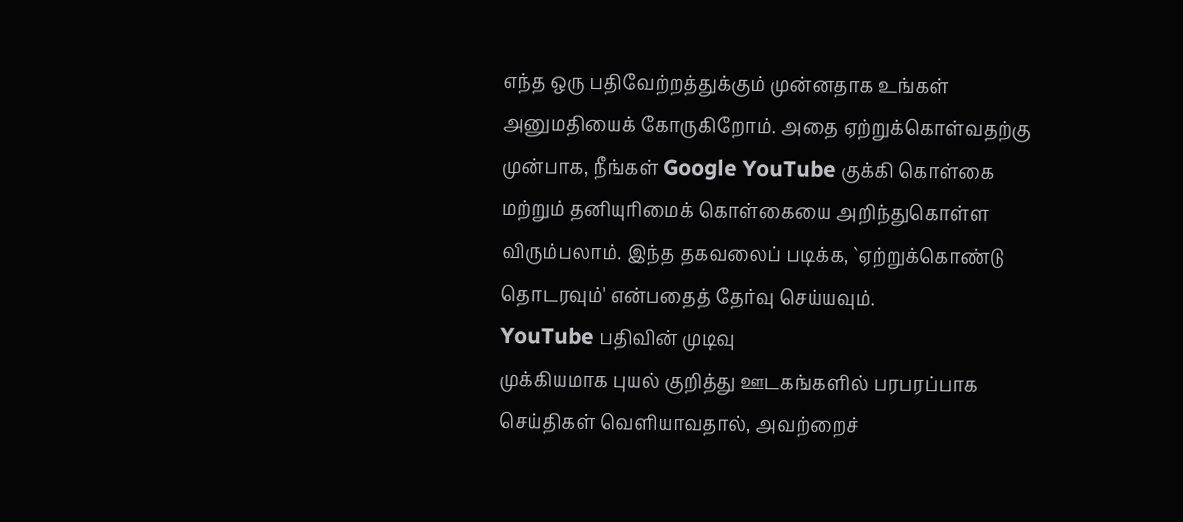எந்த ஒரு பதிவேற்றத்துக்கும் முன்னதாக உங்கள் அனுமதியைக் கோருகிறோம். அதை ஏற்றுக்கொள்வதற்கு முன்பாக, நீங்கள் Google YouTube குக்கி கொள்கை மற்றும் தனியுரிமைக் கொள்கையை அறிந்துகொள்ள விரும்பலாம். இந்த தகவலைப் படிக்க, `ஏற்றுக்கொண்டு தொடரவும்' என்பதைத் தேர்வு செய்யவும்.
YouTube பதிவின் முடிவு
முக்கியமாக புயல் குறித்து ஊடகங்களில் பரபரப்பாக செய்திகள் வெளியாவதால், அவற்றைச்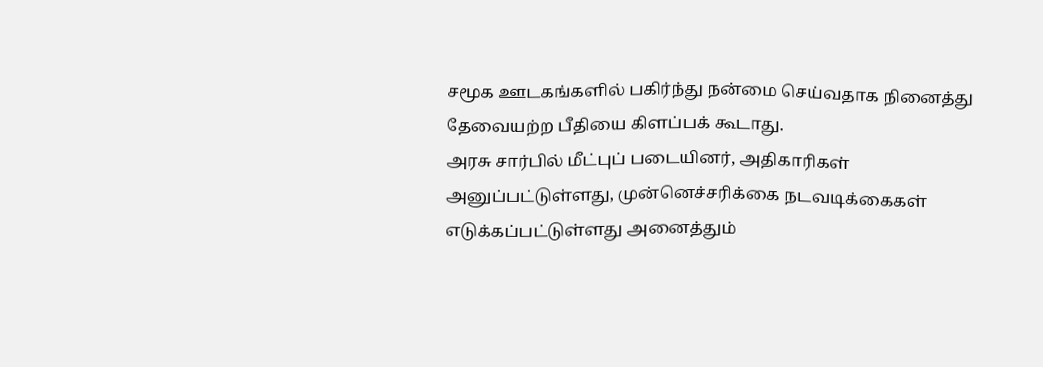சமூக ஊடகங்களில் பகிர்ந்து நன்மை செய்வதாக நினைத்து தேவையற்ற பீதியை கிளப்பக் கூடாது.
அரசு சார்பில் மீட்புப் படையினர், அதிகாரிகள் அனுப்பட்டுள்ளது, முன்னெச்சரிக்கை நடவடிக்கைகள் எடுக்கப்பட்டுள்ளது அனைத்தும்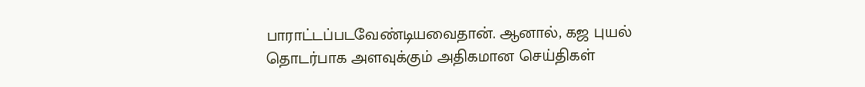பாராட்டப்படவேண்டியவைதான். ஆனால், கஜ புயல் தொடர்பாக அளவுக்கும் அதிகமான செய்திகள்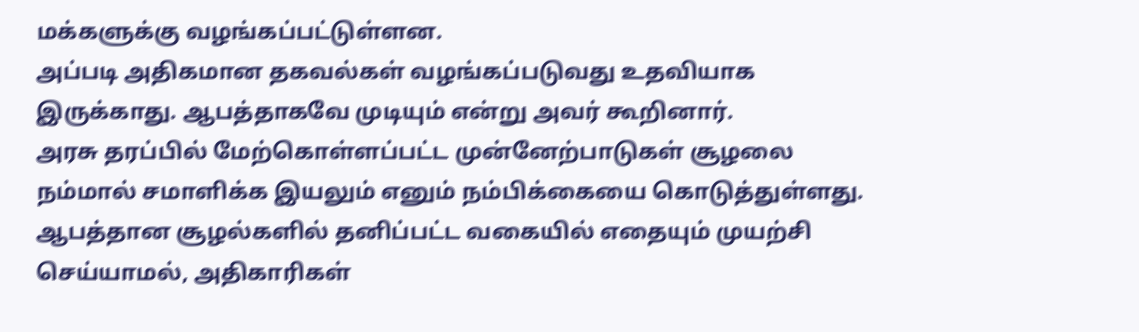மக்களுக்கு வழங்கப்பட்டுள்ளன.
அப்படி அதிகமான தகவல்கள் வழங்கப்படுவது உதவியாக இருக்காது. ஆபத்தாகவே முடியும் என்று அவர் கூறினார்.
அரசு தரப்பில் மேற்கொள்ளப்பட்ட முன்னேற்பாடுகள் சூழலை நம்மால் சமாளிக்க இயலும் எனும் நம்பிக்கையை கொடுத்துள்ளது.
ஆபத்தான சூழல்களில் தனிப்பட்ட வகையில் எதையும் முயற்சி செய்யாமல், அதிகாரிகள்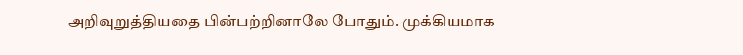அறிவுறுத்தியதை பின்பற்றினாலே போதும். முக்கியமாக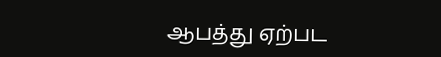ஆபத்து ஏற்பட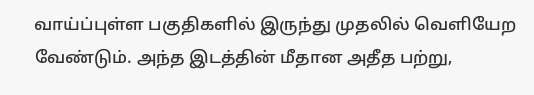வாய்ப்புள்ள பகுதிகளில் இருந்து முதலில் வெளியேற வேண்டும். அந்த இடத்தின் மீதான அதீத பற்று,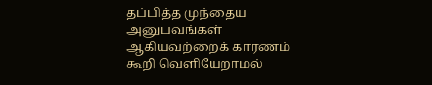தப்பித்த முந்தைய அனுபவங்கள் ஆகியவற்றைக் காரணம் கூறி வெளியேறாமல்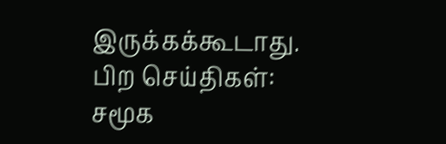இருக்கக்கூடாது.
பிற செய்திகள்:
சமூக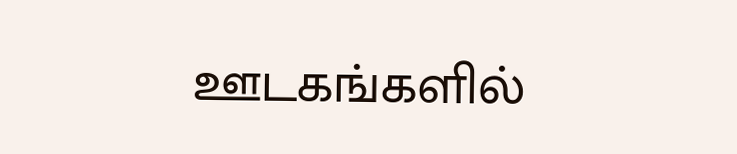ஊடகங்களில்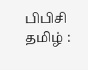பிபிசி தமிழ் :